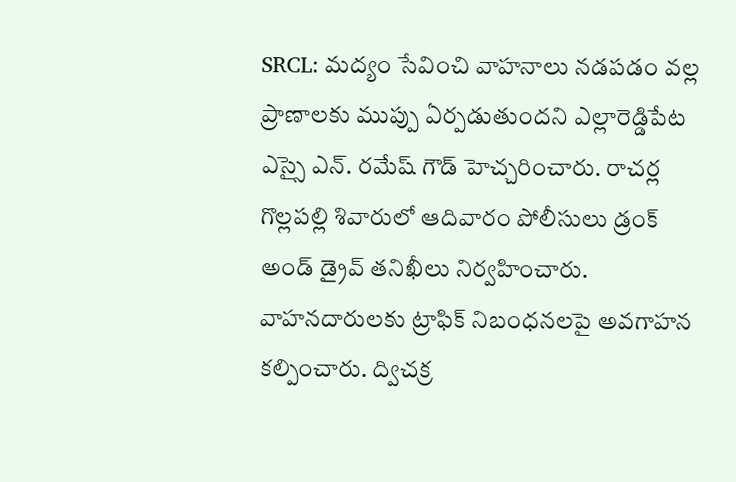SRCL: మద్యం సేవించి వాహనాలు నడపడం వల్ల ప్రాణాలకు ముప్పు ఏర్పడుతుందని ఎల్లారెడ్డిపేట ఎస్సై ఎన్. రమేష్ గౌడ్ హెచ్చరించారు. రాచర్ల గొల్లపల్లి శివారులో ఆదివారం పోలీసులు డ్రంక్ అండ్ డ్రైవ్ తనిఖీలు నిర్వహించారు. వాహనదారులకు ట్రాఫిక్ నిబంధనలపై అవగాహన కల్పించారు. ద్విచక్ర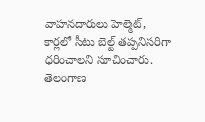వాహనదారులు హెల్మెట్, కార్లలో సీటు బెల్ట్ తప్పనిసరిగా ధరించాలని సూచించారు.
తెలంగాణ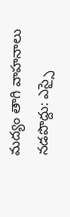మద్యం తాగి వాహనాలు నడపొద్దు: ఎస్సై